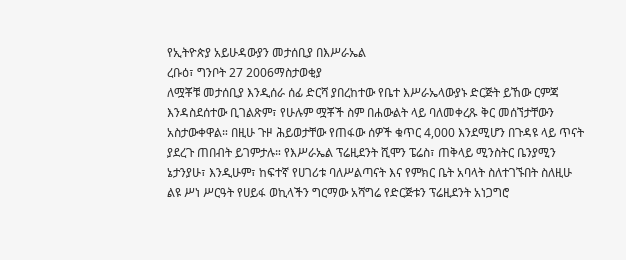የኢትዮጵያ አይሁዳውያን መታሰቢያ በእሥራኤል
ረቡዕ፣ ግንቦት 27 2006ማስታወቂያ
ለሟቾቹ መታሰቢያ እንዲሰራ ሰፊ ድርሻ ያበረከተው የቤተ እሥራኤላውያኑ ድርጅት ይኸው ርምጃ እንዳስደሰተው ቢገልጽም፣ የሁሉም ሟቾች ስም በሐውልት ላይ ባለመቀረጹ ቅር መሰኘታቸውን አስታውቀዋል። በዚሁ ጉዞ ሕይወታቸው የጠፋው ሰዎች ቁጥር 4,000 እንደሚሆን በጉዳዩ ላይ ጥናት ያደረጉ ጠበብት ይገምታሉ። የእሥራኤል ፕሬዚደንት ሺሞን ፔሬስ፣ ጠቅላይ ሚንስትር ቤንያሚን ኔታንያሁ፣ እንዲሁም፣ ከፍተኛ የሀገሪቱ ባለሥልጣናት እና የምክር ቤት አባላት ስለተገኙበት ስለዚሁ ልዩ ሥነ ሥርዓት የሀይፋ ወኪላችን ግርማው አሻግሬ የድርጅቱን ፕሬዚደንት አነጋግሮ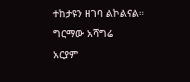ተከታዩን ዘገባ ልኮልናል።
ግርማው አሻግሬ
አርያም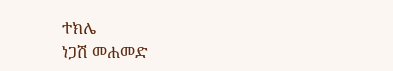ተክሌ
ነጋሽ መሐመድ